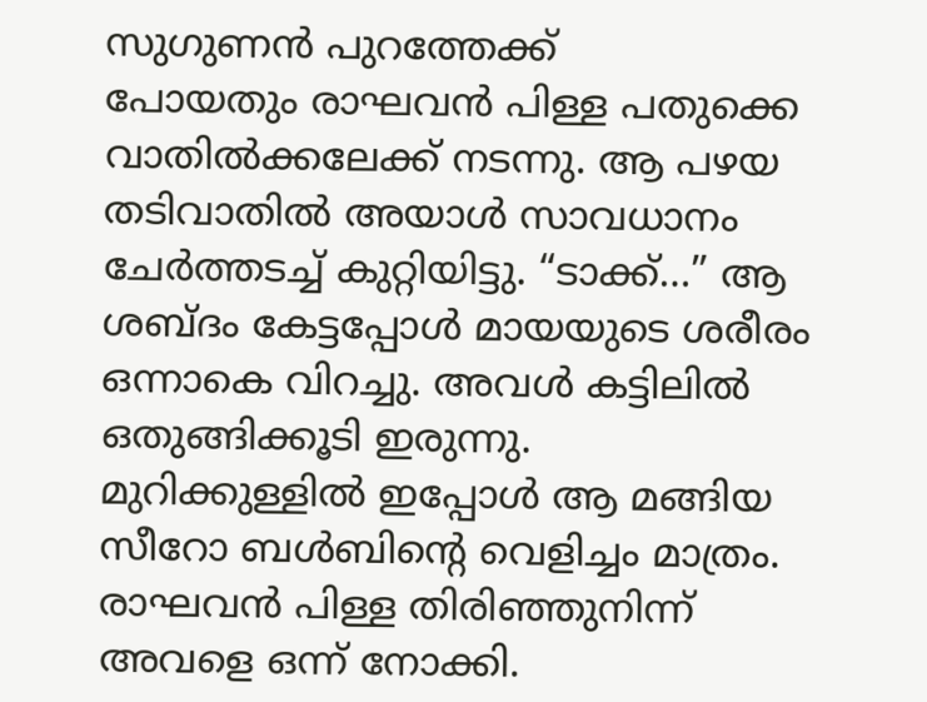സുഗുണൻ പുറത്തേക്ക്
പോയതും രാഘവൻ പിള്ള പതുക്കെ വാതിൽക്കലേക്ക് നടന്നു. ആ പഴയ തടിവാതിൽ അയാൾ സാവധാനം ചേർത്തടച്ച് കുറ്റിയിട്ടു. “ടാക്ക്…” ആ ശബ്ദം കേട്ടപ്പോൾ മായയുടെ ശരീരം ഒന്നാകെ വിറച്ചു. അവൾ കട്ടിലിൽ ഒതുങ്ങിക്കൂടി ഇരുന്നു.
മുറിക്കുള്ളിൽ ഇപ്പോൾ ആ മങ്ങിയ സീറോ ബൾബിന്റെ വെളിച്ചം മാത്രം. രാഘവൻ പിള്ള തിരിഞ്ഞുനിന്ന് അവളെ ഒന്ന് നോക്കി.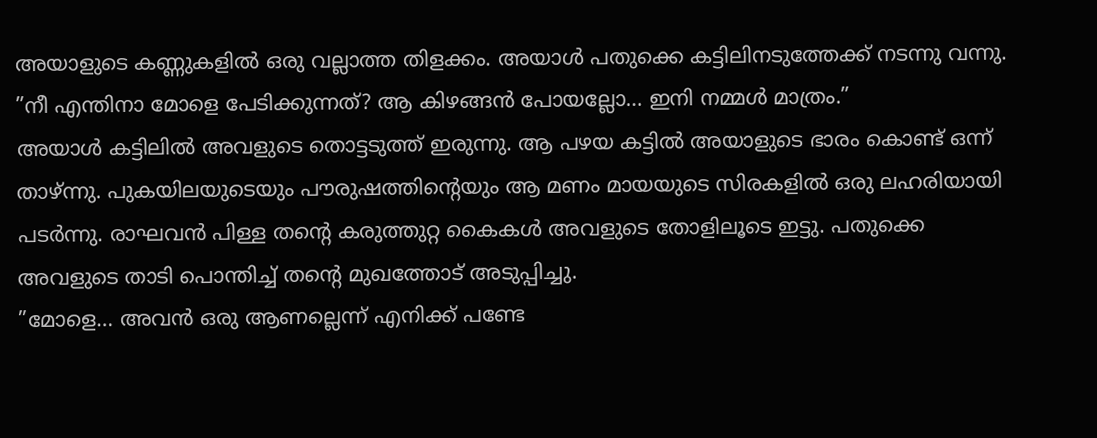അയാളുടെ കണ്ണുകളിൽ ഒരു വല്ലാത്ത തിളക്കം. അയാൾ പതുക്കെ കട്ടിലിനടുത്തേക്ക് നടന്നു വന്നു.
”നീ എന്തിനാ മോളെ പേടിക്കുന്നത്? ആ കിഴങ്ങൻ പോയല്ലോ… ഇനി നമ്മൾ മാത്രം.”
അയാൾ കട്ടിലിൽ അവളുടെ തൊട്ടടുത്ത് ഇരുന്നു. ആ പഴയ കട്ടിൽ അയാളുടെ ഭാരം കൊണ്ട് ഒന്ന് താഴ്ന്നു. പുകയിലയുടെയും പൗരുഷത്തിന്റെയും ആ മണം മായയുടെ സിരകളിൽ ഒരു ലഹരിയായി പടർന്നു. രാഘവൻ പിള്ള തന്റെ കരുത്തുറ്റ കൈകൾ അവളുടെ തോളിലൂടെ ഇട്ടു. പതുക്കെ അവളുടെ താടി പൊന്തിച്ച് തന്റെ മുഖത്തോട് അടുപ്പിച്ചു.
”മോളെ… അവൻ ഒരു ആണല്ലെന്ന് എനിക്ക് പണ്ടേ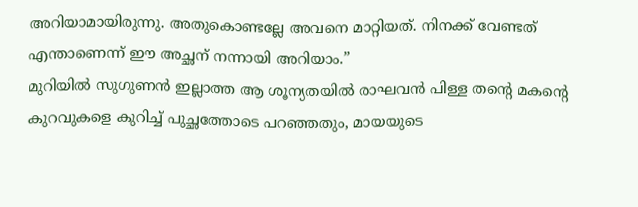അറിയാമായിരുന്നു. അതുകൊണ്ടല്ലേ അവനെ മാറ്റിയത്. നിനക്ക് വേണ്ടത് എന്താണെന്ന് ഈ അച്ഛന് നന്നായി അറിയാം.”
മുറിയിൽ സുഗുണൻ ഇല്ലാത്ത ആ ശൂന്യതയിൽ രാഘവൻ പിള്ള തന്റെ മകന്റെ കുറവുകളെ കുറിച്ച് പുച്ഛത്തോടെ പറഞ്ഞതും, മായയുടെ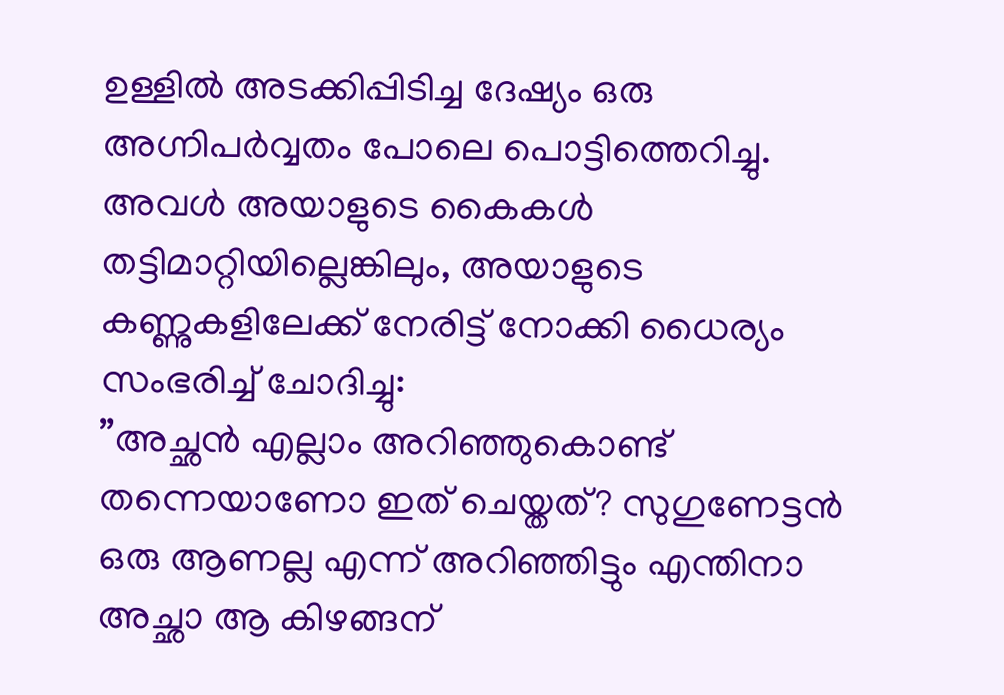ഉള്ളിൽ അടക്കിപ്പിടിച്ച ദേഷ്യം ഒരു അഗ്നിപർവ്വതം പോലെ പൊട്ടിത്തെറിച്ചു. അവൾ അയാളുടെ കൈകൾ തട്ടിമാറ്റിയില്ലെങ്കിലും, അയാളുടെ കണ്ണുകളിലേക്ക് നേരിട്ട് നോക്കി ധൈര്യം സംഭരിച്ച് ചോദിച്ചു:
”അച്ഛൻ എല്ലാം അറിഞ്ഞുകൊണ്ട് തന്നെയാണോ ഇത് ചെയ്തത്? സുഗുണേട്ടൻ ഒരു ആണല്ല എന്ന് അറിഞ്ഞിട്ടും എന്തിനാ അച്ഛാ ആ കിഴങ്ങന്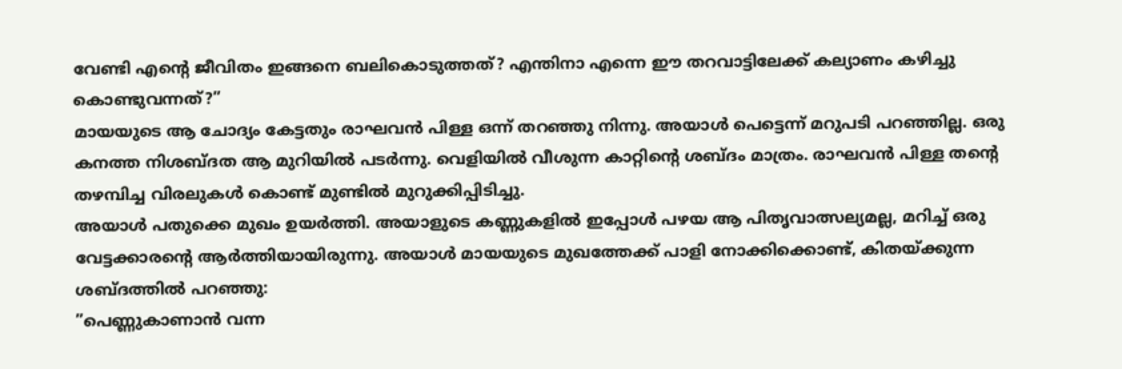വേണ്ടി എന്റെ ജീവിതം ഇങ്ങനെ ബലികൊടുത്തത്? എന്തിനാ എന്നെ ഈ തറവാട്ടിലേക്ക് കല്യാണം കഴിച്ചു കൊണ്ടുവന്നത്?”
മായയുടെ ആ ചോദ്യം കേട്ടതും രാഘവൻ പിള്ള ഒന്ന് തറഞ്ഞു നിന്നു. അയാൾ പെട്ടെന്ന് മറുപടി പറഞ്ഞില്ല. ഒരു കനത്ത നിശബ്ദത ആ മുറിയിൽ പടർന്നു. വെളിയിൽ വീശുന്ന കാറ്റിന്റെ ശബ്ദം മാത്രം. രാഘവൻ പിള്ള തന്റെ തഴമ്പിച്ച വിരലുകൾ കൊണ്ട് മുണ്ടിൽ മുറുക്കിപ്പിടിച്ചു.
അയാൾ പതുക്കെ മുഖം ഉയർത്തി. അയാളുടെ കണ്ണുകളിൽ ഇപ്പോൾ പഴയ ആ പിതൃവാത്സല്യമല്ല, മറിച്ച് ഒരു വേട്ടക്കാരന്റെ ആർത്തിയായിരുന്നു. അയാൾ മായയുടെ മുഖത്തേക്ക് പാളി നോക്കിക്കൊണ്ട്, കിതയ്ക്കുന്ന ശബ്ദത്തിൽ പറഞ്ഞു:
”പെണ്ണുകാണാൻ വന്ന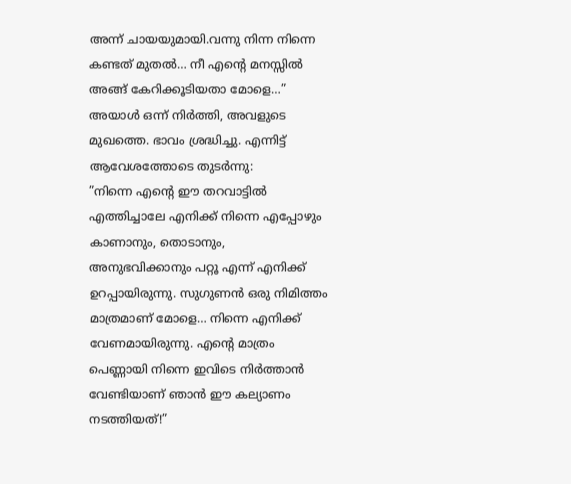അന്ന് ചായയുമായി.വന്നു നിന്ന നിന്നെ കണ്ടത് മുതൽ… നീ എന്റെ മനസ്സിൽ അങ്ങ് കേറിക്കൂടിയതാ മോളെ…”
അയാൾ ഒന്ന് നിർത്തി, അവളുടെ മുഖത്തെ. ഭാവം ശ്രദ്ധിച്ചു. എന്നിട്ട് ആവേശത്തോടെ തുടർന്നു:
”നിന്നെ എന്റെ ഈ തറവാട്ടിൽ എത്തിച്ചാലേ എനിക്ക് നിന്നെ എപ്പോഴും കാണാനും, തൊടാനും, അനുഭവിക്കാനും പറ്റൂ എന്ന് എനിക്ക് ഉറപ്പായിരുന്നു. സുഗുണൻ ഒരു നിമിത്തം മാത്രമാണ് മോളെ… നിന്നെ എനിക്ക് വേണമായിരുന്നു. എന്റെ മാത്രം പെണ്ണായി നിന്നെ ഇവിടെ നിർത്താൻ വേണ്ടിയാണ് ഞാൻ ഈ കല്യാണം നടത്തിയത്!”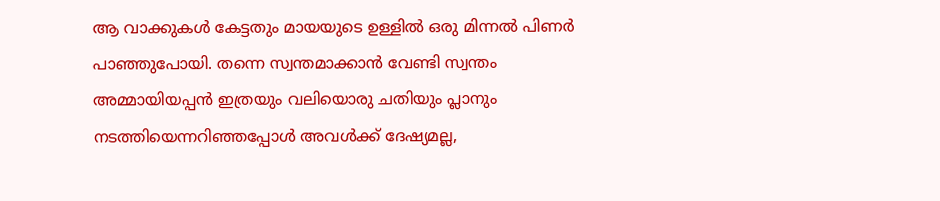ആ വാക്കുകൾ കേട്ടതും മായയുടെ ഉള്ളിൽ ഒരു മിന്നൽ പിണർ പാഞ്ഞുപോയി. തന്നെ സ്വന്തമാക്കാൻ വേണ്ടി സ്വന്തം അമ്മായിയപ്പൻ ഇത്രയും വലിയൊരു ചതിയും പ്ലാനും നടത്തിയെന്നറിഞ്ഞപ്പോൾ അവൾക്ക് ദേഷ്യമല്ല,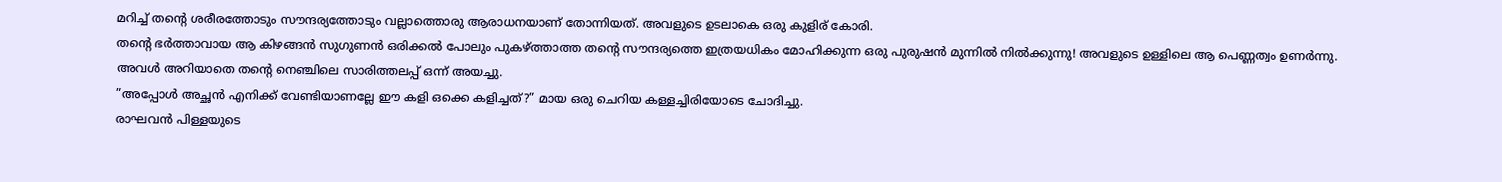മറിച്ച് തന്റെ ശരീരത്തോടും സൗന്ദര്യത്തോടും വല്ലാത്തൊരു ആരാധനയാണ് തോന്നിയത്. അവളുടെ ഉടലാകെ ഒരു കുളിര് കോരി.
തന്റെ ഭർത്താവായ ആ കിഴങ്ങൻ സുഗുണൻ ഒരിക്കൽ പോലും പുകഴ്ത്താത്ത തന്റെ സൗന്ദര്യത്തെ ഇത്രയധികം മോഹിക്കുന്ന ഒരു പുരുഷൻ മുന്നിൽ നിൽക്കുന്നു! അവളുടെ ഉള്ളിലെ ആ പെണ്ണത്വം ഉണർന്നു. അവൾ അറിയാതെ തന്റെ നെഞ്ചിലെ സാരിത്തലപ്പ് ഒന്ന് അയച്ചു.
”അപ്പോൾ അച്ഛൻ എനിക്ക് വേണ്ടിയാണല്ലേ ഈ കളി ഒക്കെ കളിച്ചത്?” മായ ഒരു ചെറിയ കള്ളച്ചിരിയോടെ ചോദിച്ചു.
രാഘവൻ പിള്ളയുടെ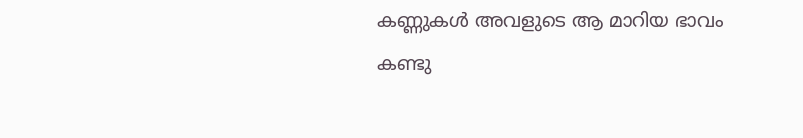കണ്ണുകൾ അവളുടെ ആ മാറിയ ഭാവം കണ്ടു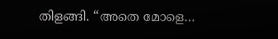തിളങ്ങി. “അതെ മോളെ…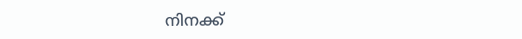നിനക്ക്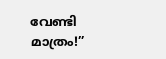വേണ്ടി മാത്രം!”